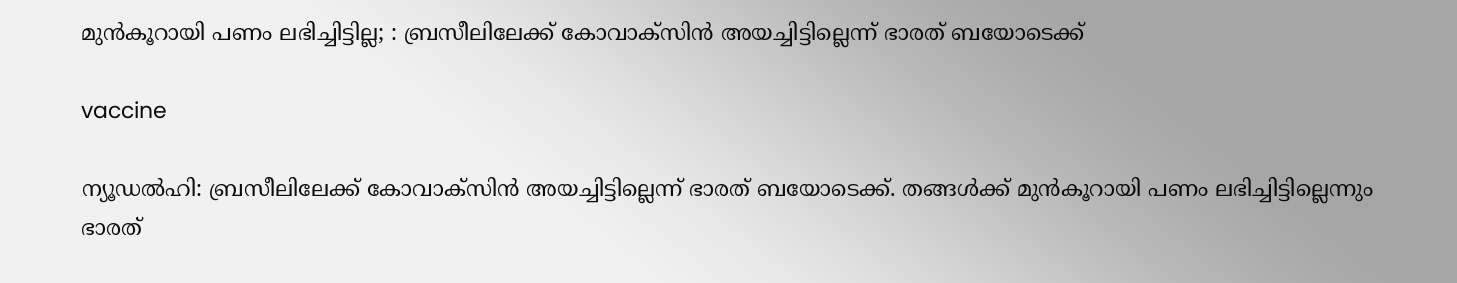മുൻകൂറായി പണം ലഭിച്ചിട്ടില്ല; : ബ്രസീലിലേക്ക് കോവാക്‌സിൻ അയച്ചിട്ടില്ലെന്ന് ഭാരത് ബയോടെക്ക്

vaccine

ന്യൂഡൽഹി: ബ്രസീലിലേക്ക് കോവാക്‌സിൻ അയച്ചിട്ടില്ലെന്ന് ഭാരത് ബയോടെക്ക്. തങ്ങൾക്ക് മുൻകൂറായി പണം ലഭിച്ചിട്ടില്ലെന്നും ഭാരത്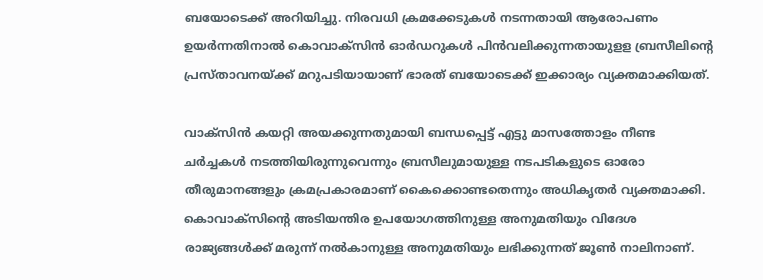ബയോടെക്ക് അറിയിച്ചു. നിരവധി ക്രമക്കേടുകൾ നടന്നതായി ആരോപണം ഉയർന്നതിനാൽ കൊവാക്‌സിൻ ഓർഡറുകൾ പിൻവലിക്കുന്നതായുളള ബ്രസീലിന്റെ പ്രസ്താവനയ്ക്ക് മറുപടിയായാണ് ഭാരത് ബയോടെക്ക് ഇക്കാര്യം വ്യക്തമാക്കിയത്.

വാക്‌സിൻ കയറ്റി അയക്കുന്നതുമായി ബന്ധപ്പെട്ട് എട്ടു മാസത്തോളം നീണ്ട ചർച്ചകൾ നടത്തിയിരുന്നുവെന്നും ബ്രസീലുമായുള്ള നടപടികളുടെ ഓരോ തീരുമാനങ്ങളും ക്രമപ്രകാരമാണ് കൈക്കൊണ്ടതെന്നും അധികൃതർ വ്യക്തമാക്കി. കൊവാക്‌സിന്റെ അടിയന്തിര ഉപയോഗത്തിനുള്ള അനുമതിയും വിദേശ രാജ്യങ്ങൾക്ക് മരുന്ന് നൽകാനുള്ള അനുമതിയും ലഭിക്കുന്നത് ജൂൺ നാലിനാണ്.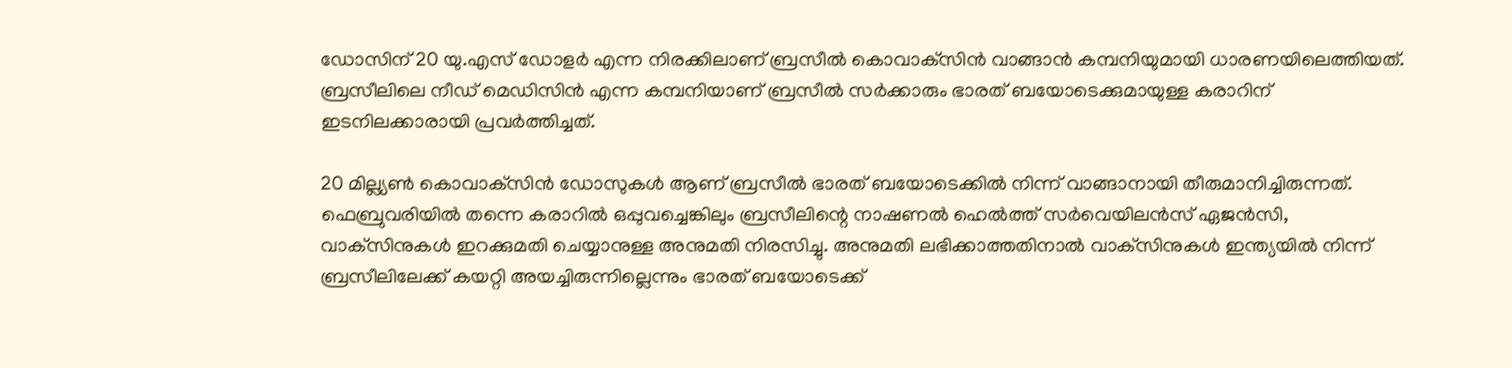ഡോസിന് 20 യു.എസ് ഡോളർ എന്ന നിരക്കിലാണ് ബ്രസീൽ കൊവാക്‌സിൻ വാങ്ങാൻ കമ്പനിയുമായി ധാരണയിലെത്തിയത്. ബ്രസീലിലെ നീഡ് മെഡിസിൻ എന്ന കമ്പനിയാണ് ബ്രസീൽ സർക്കാരും ഭാരത് ബയോടെക്കുമായുള്ള കരാറിന് ഇടനിലക്കാരായി പ്രവർത്തിച്ചത്.

20 മില്ല്യൺ കൊവാക്‌സിൻ ഡോസുകൾ ആണ് ബ്രസീൽ ഭാരത് ബയോടെക്കിൽ നിന്ന് വാങ്ങാനായി തീരുമാനിച്ചിരുന്നത്. ഫെബ്രുവരിയിൽ തന്നെ കരാറിൽ ഒപ്പുവച്ചെങ്കിലും ബ്രസീലിന്റെ നാഷണൽ ഹെൽത്ത് സർവെയിലൻസ് ഏജൻസി, വാക്‌സിനുകൾ ഇറക്കുമതി ചെയ്യാനുള്ള അനുമതി നിരസിച്ചു. അനുമതി ലഭിക്കാത്തതിനാൽ വാക്‌സിനുകൾ ഇന്ത്യയിൽ നിന്ന് ബ്രസീലിലേക്ക് കയറ്റി അയച്ചിരുന്നില്ലെന്നും ഭാരത് ബയോടെക്ക്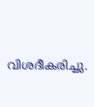വിശദീകരിച്ചു.